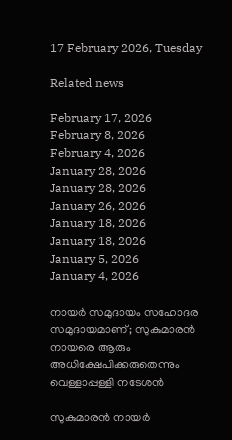17 February 2026, Tuesday

Related news

February 17, 2026
February 8, 2026
February 4, 2026
January 28, 2026
January 28, 2026
January 26, 2026
January 18, 2026
January 18, 2026
January 5, 2026
January 4, 2026

നായര്‍ സമുദായം സഹോദര സമുദായമാണ്; സുകുമാരന്‍ നായരെ ആരും അധിക്ഷേപിക്കരുതെന്നും വെള്ളാപ്പള്ളി നടേശന്‍

സുകുമാരന്‍ നായര്‍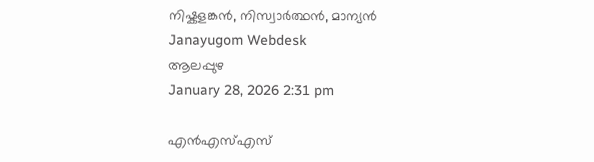നിഷ്കളങ്കന്‍, നിസ്വാര്‍ത്ഥന്‍, മാന്യന്‍
Janayugom Webdesk
ആലപ്പുഴ
January 28, 2026 2:31 pm

എന്‍എസ്എസ്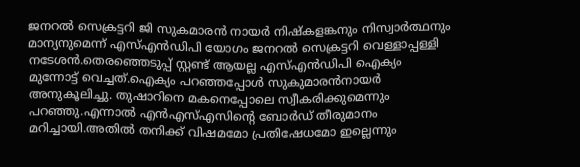ജനറല്‍ സെക്രട്ടറി ജി സുകമാരന്‍ നായര്‍ നിഷ്കളങ്കനും നിസ്വാര്‍ത്ഥനും മാന്യനുമെന്ന് എസ്എന്‍ഡിപി യോഗം ജനറല്‍ സെക്രട്ടറി വെള്ളാപ്പള്ളി നടേശന്‍.തെരഞ്ഞെടുപ്പ് സ്റ്റണ്ട് ആയല്ല എസ്എന്‍ഡിപി ഐക്യം മുന്നോട്ട് വെച്ചത്.ഐക്യം പറഞ്ഞപ്പോള്‍ സുകുമാരന്‍നായര്‍ അനുകൂലിച്ചു. തുഷാറിനെ മകനെപ്പോലെ സ്വീകരിക്കുമെന്നും പറഞ്ഞു.എന്നാല്‍ എന്‍എസ്എസിന്റെ ബോര്‍ഡ് തീരുമാനം മറിച്ചായി.അതില്‍ തനിക്ക് വിഷമമോ പ്രതിഷേധമോ ഇല്ലെന്നും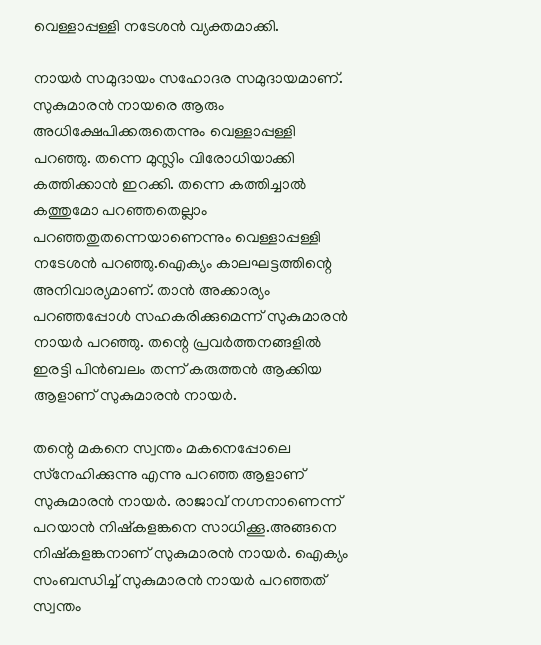വെള്ളാപ്പള്ളി നടേശന്‍ വ്യക്തമാക്കി.

നായര്‍ സമുദായം സഹോദര സമുദായമാണ്. സുകുമാരന്‍ നായരെ ആരും അധിക്ഷേപിക്കരുതെന്നും വെള്ളാപ്പള്ളി പറഞ്ഞു. തന്നെ മുസ്ലിം വിരോധിയാക്കി കത്തിക്കാന്‍ ഇറക്കി. തന്നെ കത്തിച്ചാല്‍ കത്തുമോ പറഞ്ഞതെല്ലാം പറഞ്ഞതുതന്നെയാണെന്നും വെള്ളാപ്പള്ളി നടേശന്‍ പറഞ്ഞു.ഐക്യം കാലഘട്ടത്തിന്റെ അനിവാര്യമാണ്. താന്‍ അക്കാര്യം പറഞ്ഞപ്പോള്‍ സഹകരിക്കുമെന്ന് സുകുമാരന്‍ നായര്‍ പറഞ്ഞു. തന്റെ പ്രവര്‍ത്തനങ്ങളില്‍ ഇരട്ടി പിന്‍ബലം തന്ന് കരുത്തന്‍ ആക്കിയ ആളാണ് സുകുമാരന്‍ നായര്‍.

തന്റെ മകനെ സ്വന്തം മകനെപ്പോലെ സ്‌നേഹിക്കുന്നു എന്നു പറഞ്ഞ ആളാണ് സുകുമാരന്‍ നായര്‍. രാജാവ് നഗ്നനാണെന്ന് പറയാന്‍ നിഷ്‌കളങ്കനെ സാധിക്കൂ.അങ്ങനെ നിഷ്‌കളങ്കനാണ് സുകുമാരന്‍ നായര്‍. ഐക്യം സംബന്ധിച്ച് സുകുമാരന്‍ നായര്‍ പറഞ്ഞത് സ്വന്തം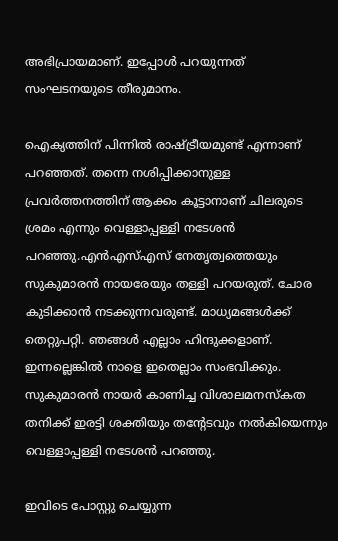അഭിപ്രായമാണ്. ഇപ്പോള്‍ പറയുന്നത് സംഘടനയുടെ തീരുമാനം.

ഐക്യത്തിന് പിന്നില്‍ രാഷ്ട്രീയമുണ്ട് എന്നാണ് പറഞ്ഞത്. തന്നെ നശിപ്പിക്കാനുള്ള പ്രവര്‍ത്തനത്തിന് ആക്കം കൂട്ടാനാണ് ചിലരുടെ ശ്രമം എന്നും വെള്ളാപ്പള്ളി നടേശന്‍ പറഞ്ഞു.എന്‍എസ്എസ് നേതൃത്വത്തെയും സുകുമാരന്‍ നായരേയും തള്ളി പറയരുത്. ചോര കുടിക്കാന്‍ നടക്കുന്നവരുണ്ട്. മാധ്യമങ്ങള്‍ക്ക് തെറ്റുപറ്റി. ഞങ്ങള്‍ എല്ലാം ഹിന്ദുക്കളാണ്. ഇന്നല്ലെങ്കില്‍ നാളെ ഇതെല്ലാം സംഭവിക്കും. സുകുമാരന്‍ നായര്‍ കാണിച്ച വിശാലമനസ്‌കത തനിക്ക് ഇരട്ടി ശക്തിയും തന്റേടവും നല്‍കിയെന്നും വെള്ളാപ്പള്ളി നടേശന്‍ പറഞ്ഞു.

ഇവിടെ പോസ്റ്റു ചെയ്യുന്ന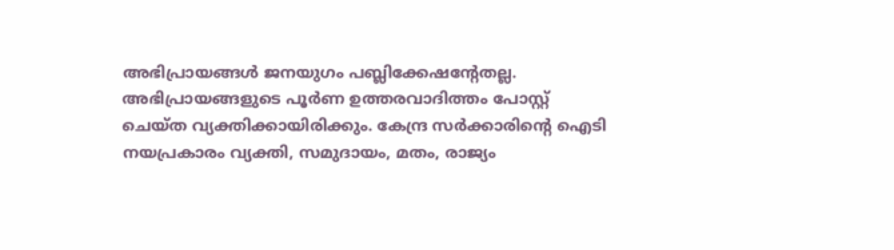അഭിപ്രായങ്ങള്‍ ജനയുഗം പബ്ലിക്കേഷന്റേതല്ല. അഭിപ്രായങ്ങളുടെ പൂര്‍ണ ഉത്തരവാദിത്തം പോസ്റ്റ് ചെയ്ത വ്യക്തിക്കായിരിക്കും. കേന്ദ്ര സര്‍ക്കാരിന്റെ ഐടി നയപ്രകാരം വ്യക്തി, സമുദായം, മതം, രാജ്യം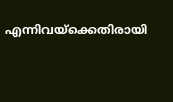എന്നിവയ്‌ക്കെതിരായി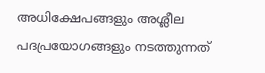അധിക്ഷേപങ്ങളും അശ്ലീല പദപ്രയോഗങ്ങളും നടത്തുന്നത്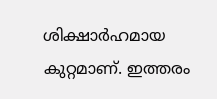ശിക്ഷാര്‍ഹമായ കുറ്റമാണ്. ഇത്തരം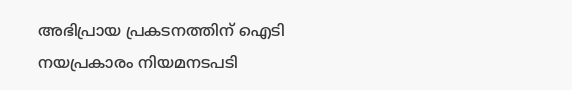അഭിപ്രായ പ്രകടനത്തിന് ഐടി നയപ്രകാരം നിയമനടപടി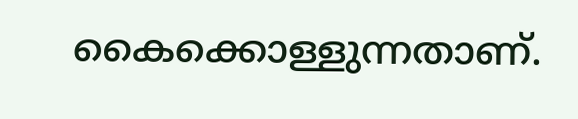കൈക്കൊള്ളുന്നതാണ്.